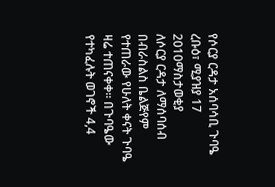የሶርያ ርዳታ አሰባሳቢ ጉባዔ
ረቡዕ፣ ሚያዝያ 17 2010ማስታወቂያ
ለሶርያ ርዳታ ለማሰባሰብ በብራስልስ ቤልጅየም የተጠራው የሁለት ቀናት ጉባዔ ዛሬ ተጠናቀቀ። በጉባዔው የተካፈሉት ወገኖች 4,4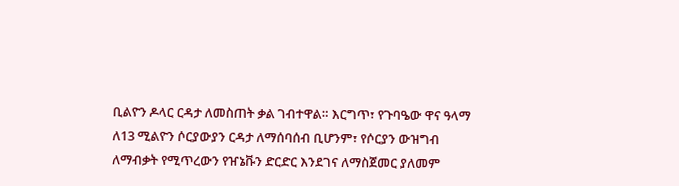ቢልዮን ዶላር ርዳታ ለመስጠት ቃል ገብተዋል። እርግጥ፣ የጉባዔው ዋና ዓላማ ለ13 ሚልዮን ሶርያውያን ርዳታ ለማሰባሰብ ቢሆንም፣ የሶርያን ውዝግብ ለማብቃት የሚጥረውን የዠኔቩን ድርድር እንደገና ለማስጀመር ያለመም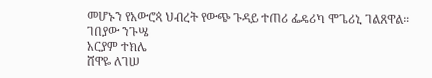መሆኑን የአውሮጳ ህብረት የውጭ ጉዳይ ተጠሪ ፌዴሪካ ሞጌሪኒ ገልጸዋል።
ገበያው ንጉሤ
አርያም ተክሌ
ሸዋዬ ለገሠ